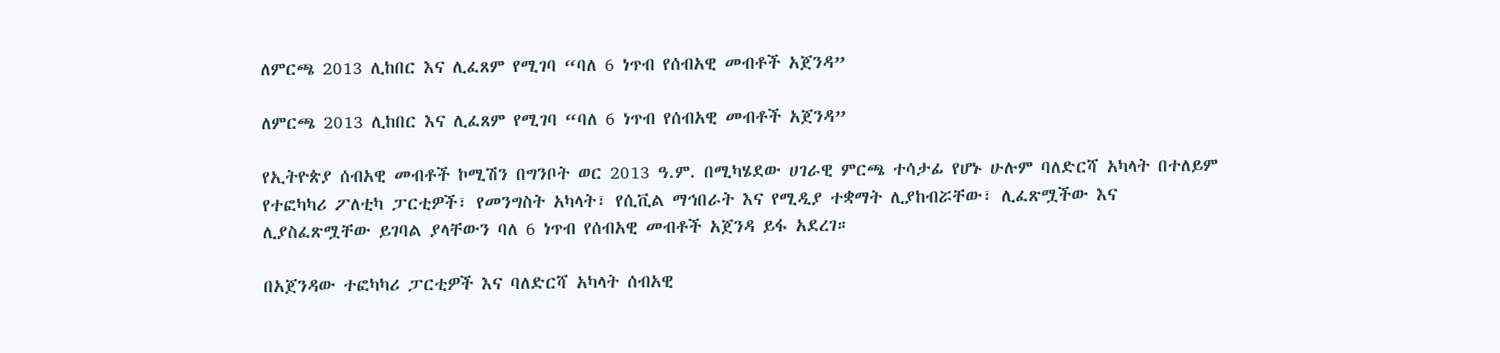ለምርጫ 2013 ሊከበር እና ሊፈጸም የሚገባ “ባለ 6 ነጥብ የሰብአዊ መብቶች አጀንዳ”

ለምርጫ 2013 ሊከበር እና ሊፈጸም የሚገባ “ባለ 6 ነጥብ የሰብአዊ መብቶች አጀንዳ”

የኢትዮጵያ ሰብአዊ መብቶች ኮሚሽን በግንቦት ወር 2013 ዓ.ም. በሚካሄደው ሀገራዊ ምርጫ ተሳታፊ የሆኑ ሁሉም ባለድርሻ አካላት በተለይም የተፎካካሪ ፖለቲካ ፓርቲዎች፣ የመንግስት አካላት፣ የሲቪል ማኅበራት እና የሚዲያ ተቋማት ሊያከብሯቸው፣ ሊፈጽሟችው እና ሊያስፈጽሟቸው ይገባል ያላቸውን ባለ 6 ነጥብ የሰብአዊ መብቶች አጀንዳ ይፋ አደረገ።

በአጀንዳው ተፎካካሪ ፓርቲዎች እና ባለድርሻ አካላት ሰብአዊ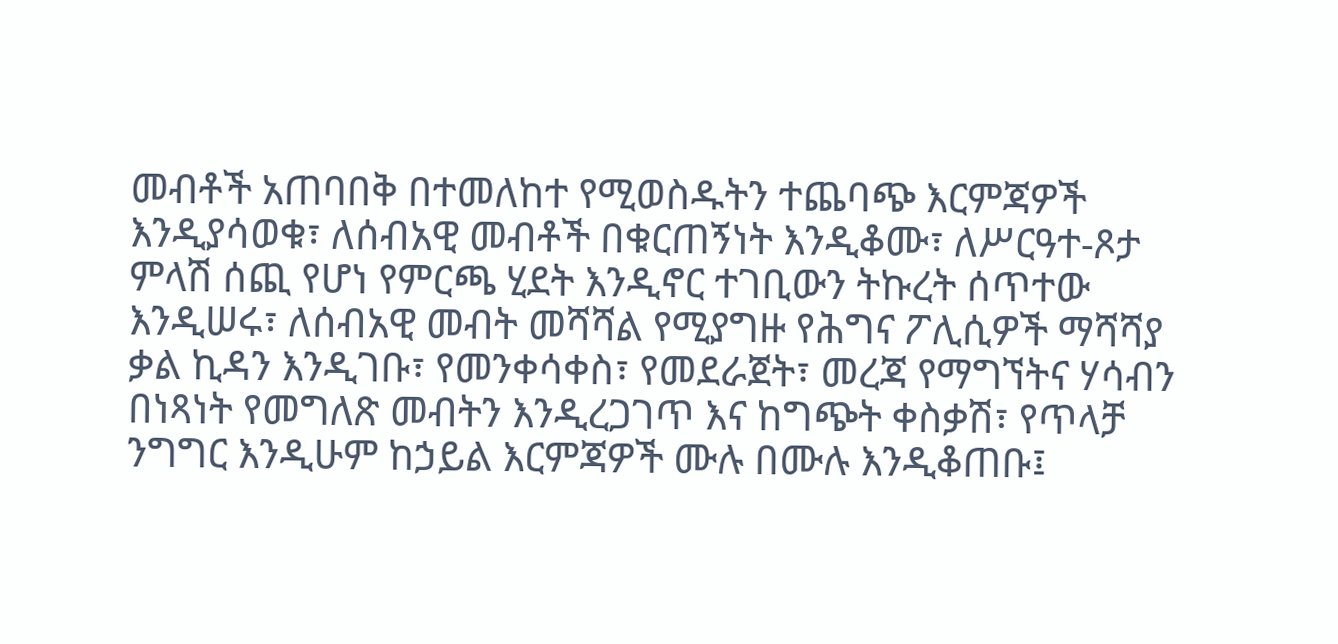መብቶች አጠባበቅ በተመለከተ የሚወስዱትን ተጨባጭ እርምጃዎች እንዲያሳወቁ፣ ለሰብአዊ መብቶች በቁርጠኝነት እንዲቆሙ፣ ለሥርዓተ-ጾታ ምላሽ ሰጪ የሆነ የምርጫ ሂደት እንዲኖር ተገቢውን ትኩረት ሰጥተው እንዲሠሩ፣ ለሰብአዊ መብት መሻሻል የሚያግዙ የሕግና ፖሊሲዎች ማሻሻያ ቃል ኪዳን እንዲገቡ፣ የመንቀሳቀስ፣ የመደራጀት፣ መረጃ የማግኘትና ሃሳብን በነጻነት የመግለጽ መብትን እንዲረጋገጥ እና ከግጭት ቀስቃሽ፣ የጥላቻ ንግግር እንዲሁም ከኃይል እርምጃዎች ሙሉ በሙሉ እንዲቆጠቡ፤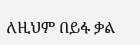ለዚህም በይፋ ቃል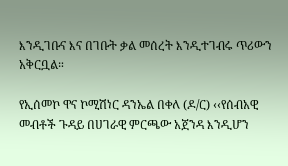እንዲገቡና እና በገቡት ቃል መሰረት እንዲተገብሩ ጥሪውን አቅርቧል።

የኢሰመኮ ዋና ኮሚሽነር ዳንኤል በቀለ (ዶ/ር) ‹‹የሰብአዊ መብቶች ጉዳይ በሀገራዊ ምርጫው አጀንዳ እንዲሆን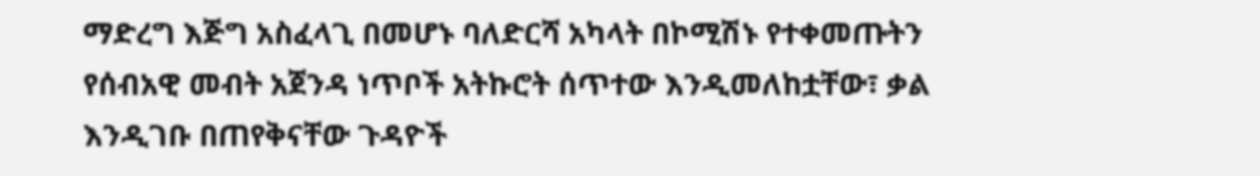ማድረግ እጅግ አስፈላጊ በመሆኑ ባለድርሻ አካላት በኮሚሽኑ የተቀመጡትን የሰብአዊ መብት አጀንዳ ነጥቦች አትኩሮት ሰጥተው እንዲመለከቷቸው፣ ቃል እንዲገቡ በጠየቅናቸው ጉዳዮች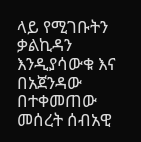ላይ የሚገቡትን ቃልኪዳን እንዲያሳውቁ እና በአጀንዳው በተቀመጠው መሰረት ሰብአዊ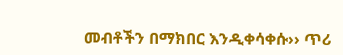መብቶችን በማክበር እንዲቀሳቀሱ›› ጥሪ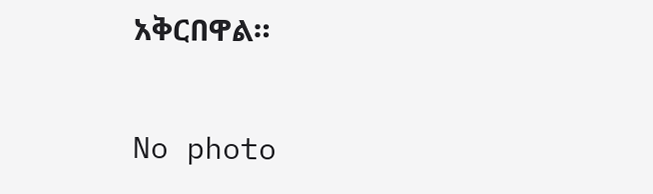አቅርበዋል።

No photo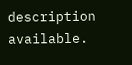description available.